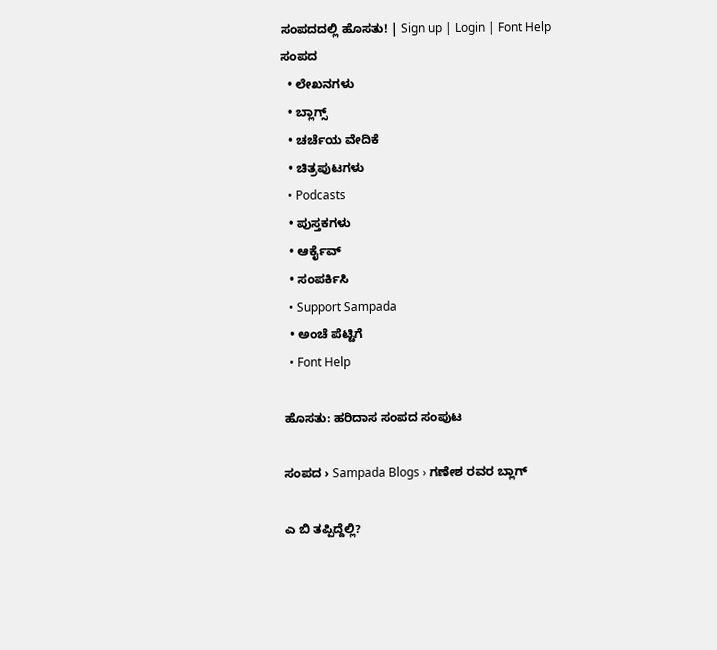ಸಂಪದದಲ್ಲಿ ಹೊಸತು! | Sign up | Login | Font Help
ಸಂಪದ
  • ಲೇಖನಗಳು
  • ಬ್ಲಾಗ್ಸ್
  • ಚರ್ಚೆಯ ವೇದಿಕೆ
  • ಚಿತ್ರಪುಟಗಳು
  • Podcasts
  • ಪುಸ್ತಕಗಳು
  • ಆರ್ಕೈವ್
  • ಸಂಪರ್ಕಿಸಿ
  • Support Sampada
  • ಅಂಚೆ ಪೆಟ್ಟಿಗೆ
  • Font Help

ಹೊಸತು: ಹರಿದಾಸ ಸಂಪದ ಸಂಪುಟ

ಸಂಪದ › Sampada Blogs › ಗಣೇಶ ರವರ ಬ್ಲಾಗ್

ಎ ಬಿ ತಪ್ಪಿದ್ದೆಲ್ಲಿ?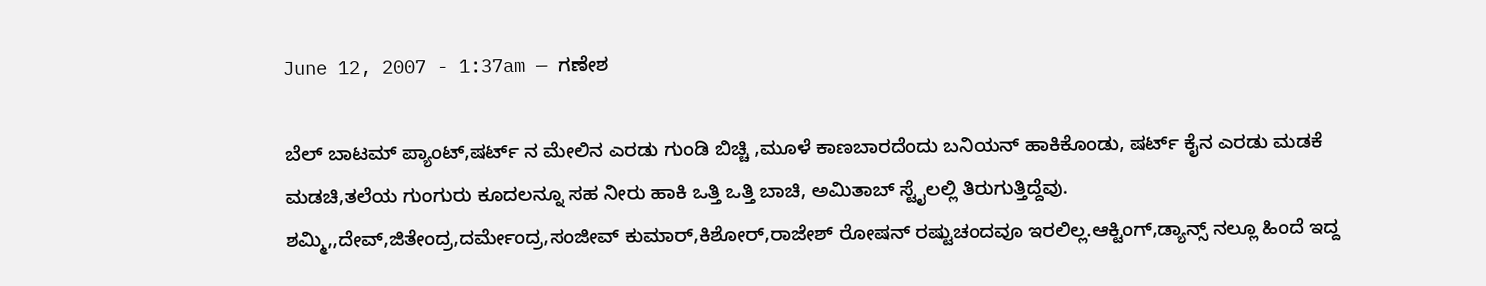June 12, 2007 - 1:37am — ಗಣೇಶ

ಬೆಲ್ ಬಾಟಮ್ ಪ್ಯಾಂಟ್,ಷರ್ಟ್ ನ ಮೇಲಿನ ಎರಡು ಗುಂಡಿ ಬಿಚ್ಚಿ ,ಮೂಳೆ ಕಾಣಬಾರದೆಂದು ಬನಿಯನ್ ಹಾಕಿಕೊಂಡು, ಷರ್ಟ್ ಕೈನ ಎರಡು ಮಡಕೆ ಮಡಚಿ,ತಲೆಯ ಗುಂಗುರು ಕೂದಲನ್ನೂ ಸಹ ನೀರು ಹಾಕಿ ಒತ್ತಿ ಒತ್ತಿ ಬಾಚಿ, ಅಮಿತಾಬ್ ಸ್ಟೈಲಲ್ಲಿ ತಿರುಗುತ್ತಿದ್ದೆವು.
ಶಮ್ಮಿ,,ದೇವ್,ಜಿತೇಂದ್ರ,ದರ್ಮೇಂದ್ರ,ಸಂಜೀವ್ ಕುಮಾರ್,ಕಿಶೋರ್,ರಾಜೇಶ್ ರೋಷನ್ ರಷ್ಟುಚಂದವೂ ಇರಲಿಲ್ಲ.ಆಕ್ಟಿಂಗ್,ಡ್ಯಾನ್ಸ್ ನಲ್ಲೂ ಹಿಂದೆ ಇದ್ದ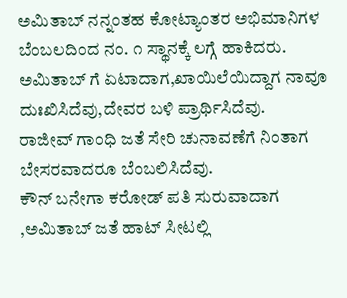ಅಮಿತಾಬ್ ನನ್ನಂತಹ ಕೋಟ್ಯಾಂತರ ಅಭಿಮಾನಿಗಳ ಬೆಂಬಲದಿಂದ ನಂ. ೧ ಸ್ಥಾನಕ್ಕೆ ಲಗ್ಗೆ ಹಾಕಿದರು.
ಅಮಿತಾಬ್ ಗೆ ಏಟಾದಾಗ,ಖಾಯಿಲೆಯಿದ್ದಾಗ ನಾವೂ ದುಃಖಿಸಿದೆವು,ದೇವರ ಬಳಿ ಪ್ರಾರ್ಥಿಸಿದೆವು.
ರಾಜೀವ್ ಗಾಂಧಿ ಜತೆ ಸೇರಿ ಚುನಾವಣೆಗೆ ನಿಂತಾಗ ಬೇಸರವಾದರೂ ಬೆಂಬಲಿಸಿದೆವು.
ಕೌನ್ ಬನೇಗಾ ಕರೋಡ್ ಪತಿ ಸುರುವಾದಾಗ ,ಅಮಿತಾಬ್ ಜತೆ ಹಾಟ್ ಸೀಟಲ್ಲಿ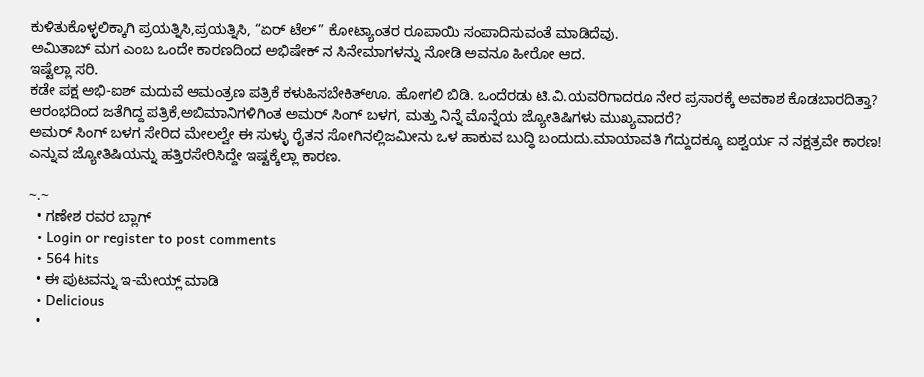ಕುಳಿತುಕೊಳ್ಳಲಿಕ್ಕಾಗಿ ಪ್ರಯತ್ನಿಸಿ,ಪ್ರಯತ್ನಿಸಿ, “ಏರ್ ಟೆಲ್” ಕೋಟ್ಯಾಂತರ ರೂಪಾಯಿ ಸಂಪಾದಿಸುವಂತೆ ಮಾಡಿದೆವು.
ಅಮಿತಾಬ್ ಮಗ ಎಂಬ ಒಂದೇ ಕಾರಣದಿಂದ ಅಭಿಷೇಕ್ ನ ಸಿನೇಮಾಗಳನ್ನು ನೋಡಿ ಅವನೂ ಹೀರೋ ಆದ.
ಇಷ್ಟೆಲ್ಲಾ ಸರಿ.
ಕಡೇ ಪಕ್ಷ ಅಭಿ-ಐಶ್ ಮದುವೆ ಆಮಂತ್ರಣ ಪತ್ರಿಕೆ ಕಳುಹಿಸಬೇಕಿತ್ಊ. ಹೋಗಲಿ ಬಿಡಿ. ಒಂದೆರಡು ಟಿ.ವಿ.ಯವರಿಗಾದರೂ ನೇರ ಪ್ರಸಾರಕ್ಕೆ ಅವಕಾಶ ಕೊಡಬಾರದಿತ್ತಾ? ಆರಂಭದಿಂದ ಜತೆಗಿದ್ದ ಪತ್ರಿಕೆ,ಅಬಿಮಾನಿಗಳಿಗಿಂತ ಅಮರ್ ಸಿಂಗ್ ಬಳಗ, ಮತ್ತು ನಿನ್ನೆ ಮೊನ್ನೆಯ ಜ್ಯೋತಿಷಿಗಳು ಮುಖ್ಯವಾದರೆ?
ಅಮರ್ ಸಿಂಗ್ ಬಳಗ ಸೇರಿದ ಮೇಲಲ್ವೇ ಈ ಸುಳ್ಳು ರೈತನ ಸೋಗಿನಲ್ಲಿಜಮೀನು ಒಳ ಹಾಕುವ ಬುದ್ಧಿ ಬಂದುದು.ಮಾಯಾವತಿ ಗೆದ್ದುದಕ್ಕೂ ಐಶ್ವರ್ಯ ನ ನಕ್ಷತ್ರವೇ ಕಾರಣ! ಎನ್ನುವ ಜ್ಯೋತಿಷಿಯನ್ನು ಹತ್ತಿರಸೇರಿಸಿದ್ದೇ ಇಷ್ಟಕ್ಕೆಲ್ಲಾ ಕಾರಣ.

~.~
  • ಗಣೇಶ ರವರ ಬ್ಲಾಗ್
  • Login or register to post comments
  • 564 hits
  • ಈ ಪುಟವನ್ನು ಇ-ಮೇಯ್ಲ್ ಮಾಡಿ
  • Delicious
  •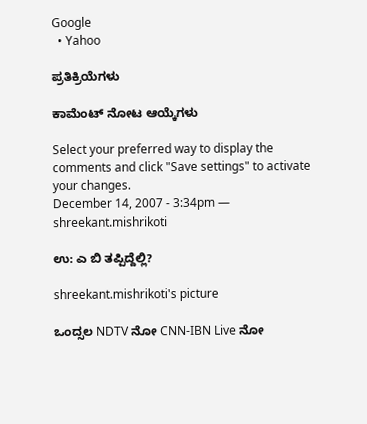Google
  • Yahoo

ಪ್ರತಿಕ್ರಿಯೆಗಳು

ಕಾಮೆಂಟ್ ನೋಟ ಆಯ್ಕೆಗಳು

Select your preferred way to display the comments and click "Save settings" to activate your changes.
December 14, 2007 - 3:34pm — shreekant.mishrikoti

ಉ: ಎ ಬಿ ತಪ್ಪಿದ್ದೆಲ್ಲಿ?

shreekant.mishrikoti's picture

ಒಂದ್ಸಲ NDTV ನೋ CNN-IBN Live ನೋ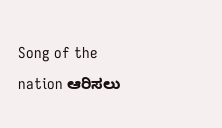Song of the nation ಆರಿಸಲು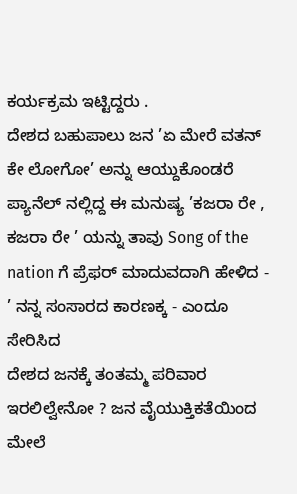ಕರ್ಯಕ್ರಮ ಇಟ್ಟಿದ್ದರು .
ದೇಶದ ಬಹುಪಾಲು ಜನ ’ಏ ಮೇರೆ ವತನ್ ಕೇ ಲೋಗೋ’ ಅನ್ನು ಆಯ್ದುಕೊಂಡರೆ
ಪ್ಯಾನೆಲ್ ನಲ್ಲಿದ್ದ ಈ ಮನುಷ್ಯ ’ಕಜರಾ ರೇ , ಕಜರಾ ರೇ ’ ಯನ್ನು ತಾವು Song of the nation ಗೆ ಪ್ರೆಫರ್ ಮಾದುವದಾಗಿ ಹೇಳಿದ - ’ ನನ್ನ ಸಂಸಾರದ ಕಾರಣಕ್ಕ - ಎಂದೂ ಸೇರಿಸಿದ
ದೇಶದ ಜನಕ್ಕೆ ತಂತಮ್ಮ ಪರಿವಾರ ಇರಲಿಲ್ವೇನೋ ? ಜನ ವೈಯುಕ್ತಿಕತೆಯಿಂದ ಮೇಲೆ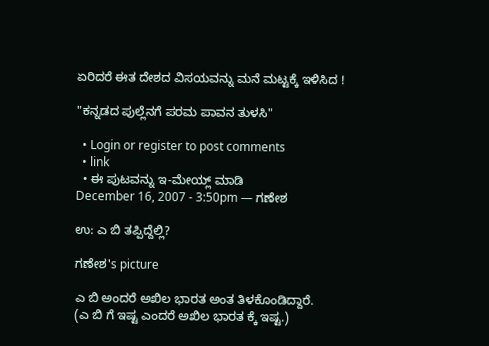ಏರಿದರೆ ಈತ ದೇಶದ ವಿಸಯವನ್ನು ಮನೆ ಮಟ್ಟಕ್ಕೆ ಇಳಿಸಿದ !

"ಕನ್ನಡದ ಪುಲ್ಲೆನಗೆ ಪರಮ ಪಾವನ ತುಳಸಿ"

  • Login or register to post comments
  • link
  • ಈ ಪುಟವನ್ನು ಇ-ಮೇಯ್ಲ್ ಮಾಡಿ
December 16, 2007 - 3:50pm — ಗಣೇಶ

ಉ: ಎ ಬಿ ತಪ್ಪಿದ್ದೆಲ್ಲಿ?

ಗಣೇಶ's picture

ಎ ಬಿ ಅಂದರೆ ಅಖಿಲ ಭಾರತ ಅಂತ ತಿಳಕೊಂಡಿದ್ದಾರೆ.
(ಎ ಬಿ ಗೆ ಇಷ್ಟ ಎಂದರೆ ಅಖಿಲ ಭಾರತ ಕ್ಕೆ ಇಷ್ಟ.)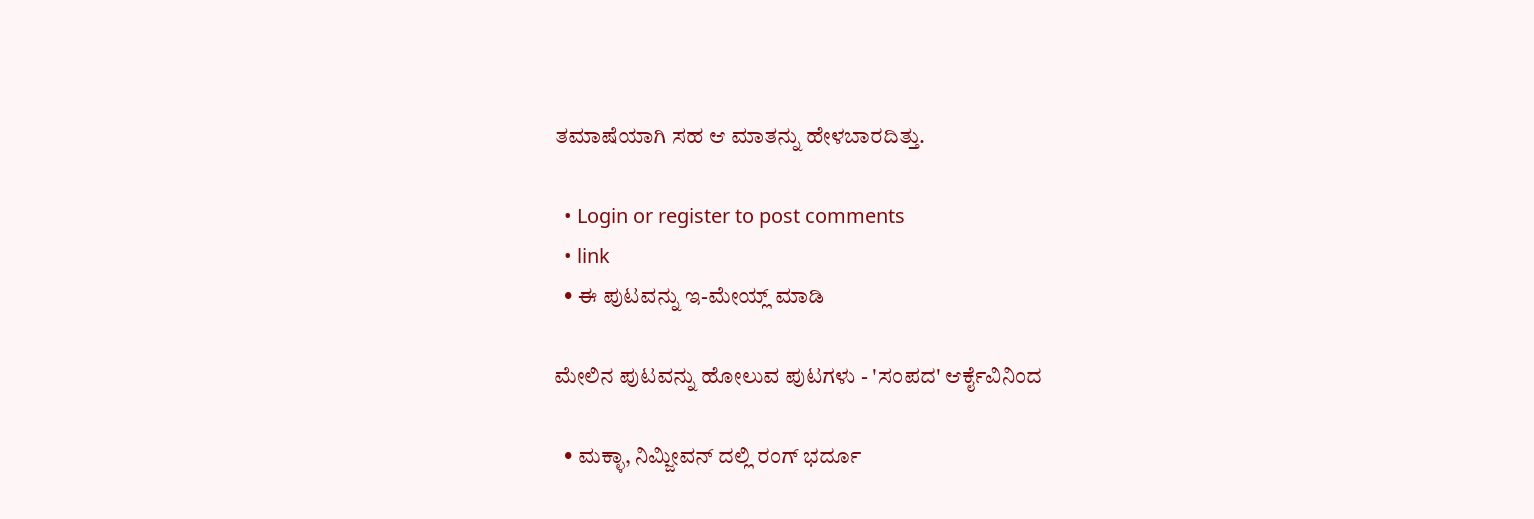ತಮಾಷೆಯಾಗಿ ಸಹ ಆ ಮಾತನ್ನು ಹೇಳಬಾರದಿತ್ತು.

  • Login or register to post comments
  • link
  • ಈ ಪುಟವನ್ನು ಇ-ಮೇಯ್ಲ್ ಮಾಡಿ

ಮೇಲಿನ ಪುಟವನ್ನು ಹೋಲುವ ಪುಟಗಳು - 'ಸಂಪದ' ಆರ್ಕೈವಿನಿಂದ

  • ಮಕ್ಳಾ, ನಿಮ್ಜೀವನ್ ದಲ್ಲಿ ರಂಗ್ ಭರ್ದೂ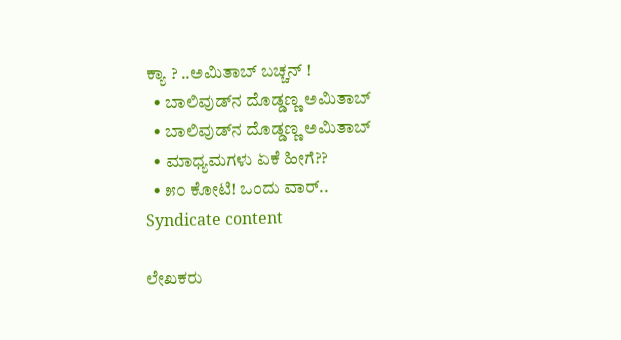ಕ್ಯಾ ? ..ಅಮಿತಾಬ್ ಬಚ್ಚನ್ !
  • ಬಾಲಿವುಡ್‌ನ ದೊಡ್ಡಣ್ಣ ಅಮಿತಾಬ್
  • ಬಾಲಿವುಡ್‌ನ ದೊಡ್ಡಣ್ಣ ಅಮಿತಾಬ್
  • ಮಾಧ್ಯಮಗಳು ಏಕೆ ಹೀಗೆ??
  • ೫೦ ಕೋಟಿ! ಒಂದು ವಾರ್..
Syndicate content

ಲೇಖಕರು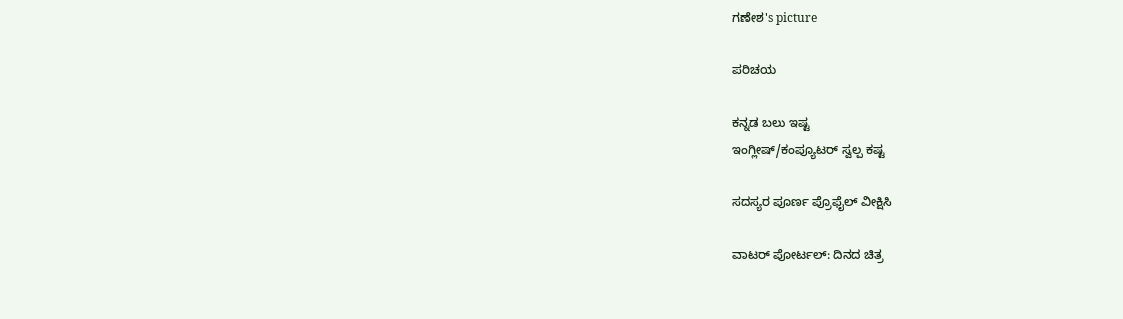ಗಣೇಶ's picture

ಪರಿಚಯ

ಕನ್ನಡ ಬಲು ಇಷ್ಟ
ಇಂಗ್ಲೀಷ್/ಕಂಪ್ಯೂಟರ್ ಸ್ವಲ್ಪ ಕಷ್ಟ

ಸದಸ್ಯರ ಪೂರ್ಣ ಪ್ರೊಫೈಲ್ ವೀಕ್ಷಿಸಿ

ವಾಟರ್ ಪೋರ್ಟಲ್: ದಿನದ ಚಿತ್ರ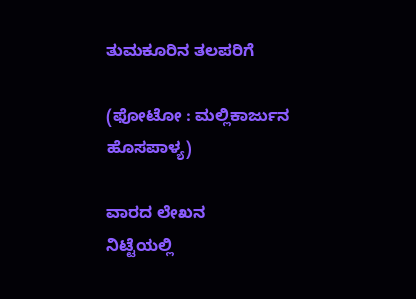ತುಮಕೂರಿನ ತಲಪರಿಗೆ

(ಫೋಟೋ : ಮಲ್ಲಿಕಾರ್ಜುನ ಹೊಸಪಾಳ್ಯ)

ವಾರದ ಲೇಖನ
ನಿಟ್ಟೆಯಲ್ಲಿ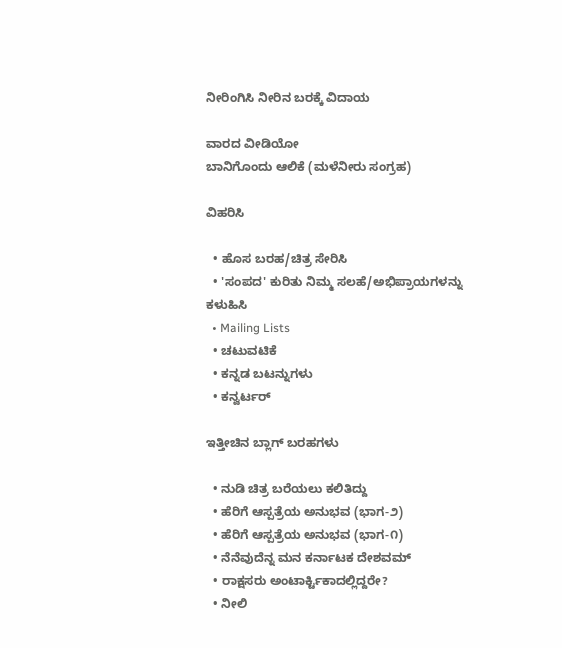ನೀರಿಂಗಿಸಿ ನೀರಿನ ಬರಕ್ಕೆ ವಿದಾಯ

ವಾರದ ವೀಡಿಯೋ
ಬಾನಿಗೊಂದು ಆಲಿಕೆ (ಮಳೆನೀರು ಸಂಗ್ರಹ)

ವಿಹರಿಸಿ

  • ಹೊಸ ಬರಹ/ಚಿತ್ರ ಸೇರಿಸಿ
  • 'ಸಂಪದ' ಕುರಿತು ನಿಮ್ಮ ಸಲಹೆ/ಅಭಿಪ್ರಾಯಗಳನ್ನು ಕಳುಹಿಸಿ
  • Mailing Lists
  • ಚಟುವಟಿಕೆ
  • ಕನ್ನಡ ಬಟನ್ನುಗಳು
  • ಕನ್ವರ್ಟರ್

ಇತ್ತೀಚಿನ ಬ್ಲಾಗ್ ಬರಹಗಳು

  • ನುಡಿ ಚಿತ್ರ ಬರೆಯಲು ಕಲಿತಿದ್ದು
  • ಹೆರಿಗೆ ಆಸ್ಪತ್ರೆಯ ಅನುಭವ (ಭಾಗ-೨)
  • ಹೆರಿಗೆ ಆಸ್ಪತ್ರೆಯ ಅನುಭವ (ಭಾಗ-೧)
  • ನೆನೆವುದೆನ್ನ ಮನ ಕರ್ನಾಟಕ ದೇಶವಮ್
  • ರಾಕ್ಷಸರು ಅಂಟಾರ್ಕ್ಟಿಕಾದಲ್ಲಿದ್ದರೇ?
  • ನೀಲಿ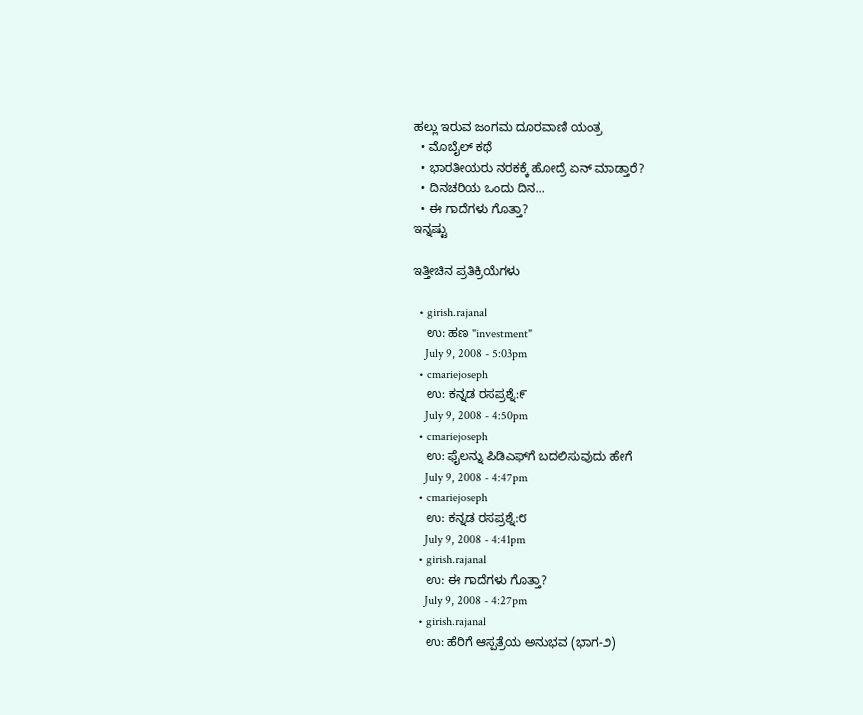ಹಲ್ಲು ಇರುವ ಜಂಗಮ ದೂರವಾಣಿ ಯಂತ್ರ
  • ಮೊಬೈಲ್ ಕಥೆ
  • ಭಾರತೀಯರು ನರಕಕ್ಕೆ ಹೋದ್ರೆ ಏನ್ ಮಾಡ್ತಾರೆ?
  • ದಿನಚರಿಯ ಒಂದು ದಿನ...
  • ಈ ಗಾದೆಗಳು ಗೊತ್ತಾ?
ಇನ್ನಷ್ಟು

ಇತ್ತೀಚಿನ ಪ್ರತಿಕ್ರಿಯೆಗಳು

  • girish.rajanal
    ಉ: ಹಣ "investment"
    July 9, 2008 - 5:03pm
  • cmariejoseph
    ಉ: ಕನ್ನಡ ರಸಪ್ರಶ್ನೆ:೯
    July 9, 2008 - 4:50pm
  • cmariejoseph
    ಉ: ಫೈಲನ್ನು ಪಿಡಿಎಫ್‌ಗೆ ಬದಲಿಸುವುದು ಹೇಗೆ
    July 9, 2008 - 4:47pm
  • cmariejoseph
    ಉ: ಕನ್ನಡ ರಸಪ್ರಶ್ನೆ:೮
    July 9, 2008 - 4:41pm
  • girish.rajanal
    ಉ: ಈ ಗಾದೆಗಳು ಗೊತ್ತಾ?
    July 9, 2008 - 4:27pm
  • girish.rajanal
    ಉ: ಹೆರಿಗೆ ಆಸ್ಪತ್ರೆಯ ಅನುಭವ (ಭಾಗ-೨)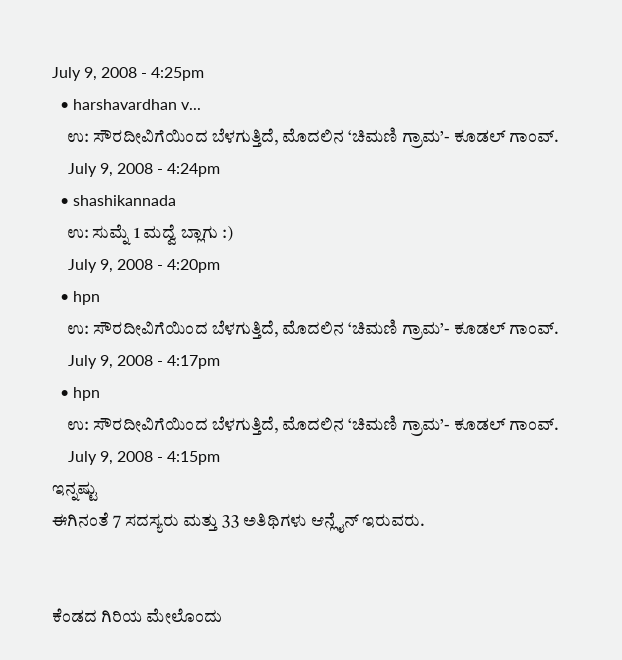July 9, 2008 - 4:25pm
  • harshavardhan v...
    ಉ: ಸೌರದೀವಿಗೆಯಿಂದ ಬೆಳಗುತ್ತಿದೆ, ಮೊದಲಿನ ‘ಚಿಮಣಿ ಗ್ರಾಮ’- ಕೂಡಲ್ ಗಾಂವ್.
    July 9, 2008 - 4:24pm
  • shashikannada
    ಉ: ಸುಮ್ನೆ 1 ಮದ್ವೆ ಬ್ಲಾಗು :)
    July 9, 2008 - 4:20pm
  • hpn
    ಉ: ಸೌರದೀವಿಗೆಯಿಂದ ಬೆಳಗುತ್ತಿದೆ, ಮೊದಲಿನ ‘ಚಿಮಣಿ ಗ್ರಾಮ’- ಕೂಡಲ್ ಗಾಂವ್.
    July 9, 2008 - 4:17pm
  • hpn
    ಉ: ಸೌರದೀವಿಗೆಯಿಂದ ಬೆಳಗುತ್ತಿದೆ, ಮೊದಲಿನ ‘ಚಿಮಣಿ ಗ್ರಾಮ’- ಕೂಡಲ್ ಗಾಂವ್.
    July 9, 2008 - 4:15pm
ಇನ್ನಷ್ಟು
ಈಗಿನಂತೆ 7 ಸದಸ್ಯರು ಮತ್ತು 33 ಅತಿಥಿಗಳು ಆನ್ಲೈನ್ ಇರುವರು.


ಕೆಂಡದ ಗಿರಿಯ ಮೇಲೊಂದು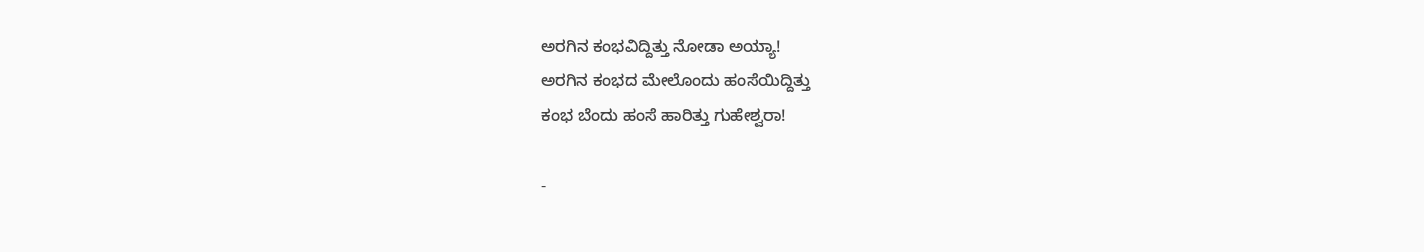ಅರಗಿನ ಕಂಭವಿದ್ದಿತ್ತು ನೋಡಾ ಅಯ್ಯಾ!
ಅರಗಿನ ಕಂಭದ ಮೇಲೊಂದು ಹಂಸೆಯಿದ್ದಿತ್ತು
ಕಂಭ ಬೆಂದು ಹಂಸೆ ಹಾರಿತ್ತು ಗುಹೇಶ್ವರಾ!

-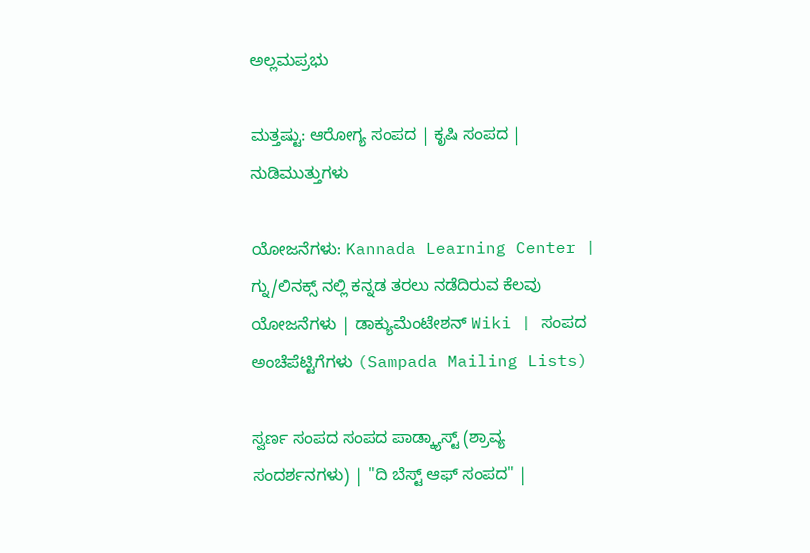ಅಲ್ಲಮಪ್ರಭು

ಮತ್ತಷ್ಟು: ಆರೋಗ್ಯ ಸಂಪದ | ಕೃಷಿ ಸಂಪದ | ನುಡಿಮುತ್ತುಗಳು

ಯೋಜನೆಗಳು: Kannada Learning Center | ಗ್ನು/ಲಿನಕ್ಸ್ ನಲ್ಲಿ ಕನ್ನಡ ತರಲು ನಡೆದಿರುವ ಕೆಲವು ಯೋಜನೆಗಳು | ಡಾಕ್ಯುಮೆಂಟೇಶನ್ Wiki | ಸಂಪದ ಅಂಚೆಪೆಟ್ಟಿಗೆಗಳು (Sampada Mailing Lists)

ಸ್ವರ್ಣ ಸಂಪದ ಸಂಪದ ಪಾಡ್ಕ್ಯಾಸ್ಟ್ (ಶ್ರಾವ್ಯ ಸಂದರ್ಶನಗಳು) | "ದಿ ಬೆಸ್ಟ್ ಆಫ್ ಸಂಪದ" |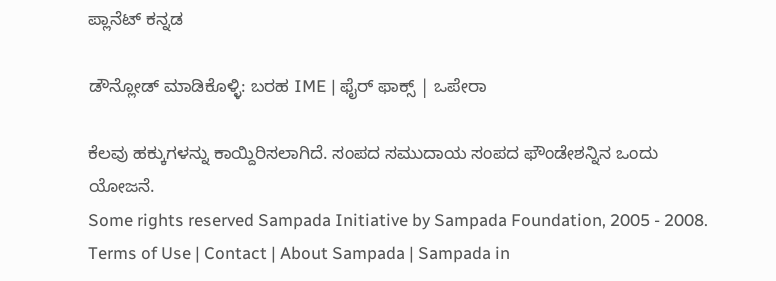ಪ್ಲಾನೆಟ್ ಕನ್ನಡ

ಡೌನ್ಲೋಡ್ ಮಾಡಿಕೊಳ್ಳಿ: ಬರಹ IME | ಫೈರ್ ಫಾಕ್ಸ್ | ಒಪೇರಾ

ಕೆಲವು ಹಕ್ಕುಗಳನ್ನು ಕಾಯ್ದಿರಿಸಲಾಗಿದೆ. ಸಂಪದ ಸಮುದಾಯ ಸಂಪದ ಫೌಂಡೇಶನ್ನಿನ ಒಂದು ಯೋಜನೆ.
Some rights reserved Sampada Initiative by Sampada Foundation, 2005 - 2008.
Terms of Use | Contact | About Sampada | Sampada in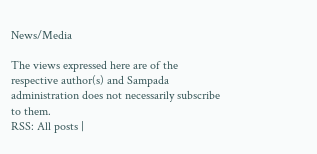News/Media

The views expressed here are of the respective author(s) and Sampada administration does not necessarily subscribe to them.
RSS: All posts |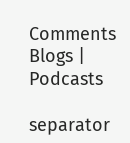Comments
Blogs | Podcasts

separator